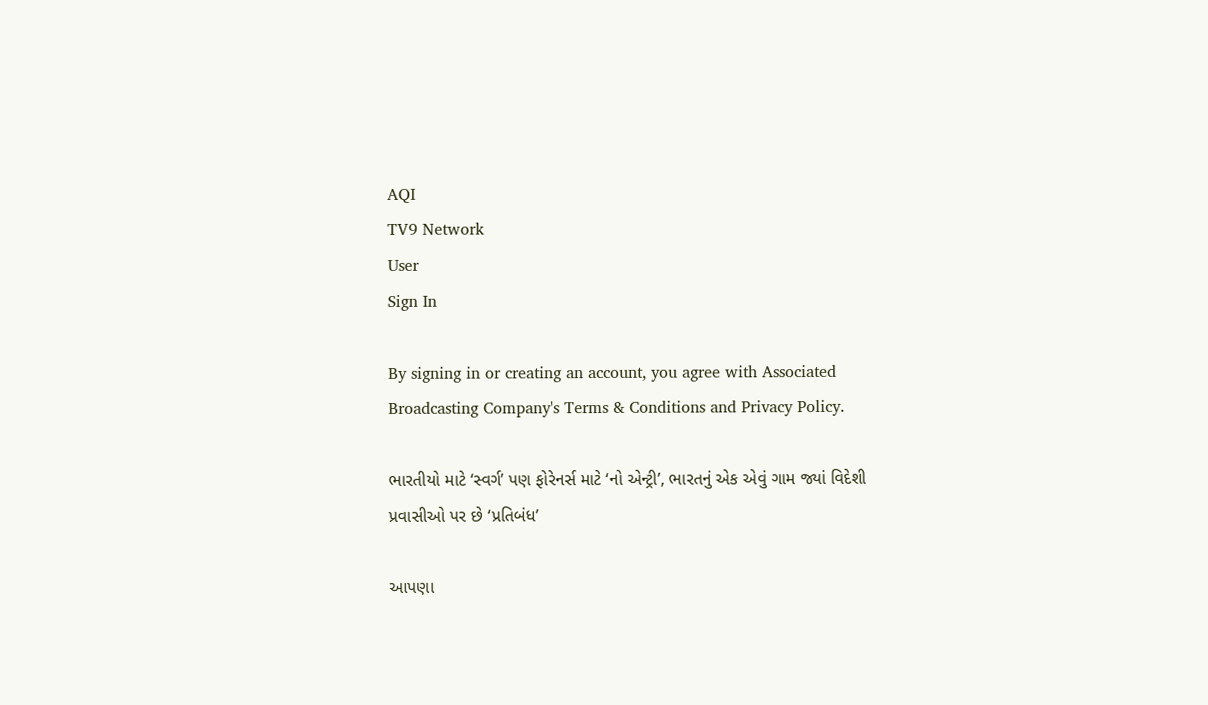AQI
TV9 Network
User
Sign In

By signing in or creating an account, you agree with Associated Broadcasting Company's Terms & Conditions and Privacy Policy.

ભારતીયો માટે ‘સ્વર્ગ’ પણ ફોરેનર્સ માટે ‘નો એન્ટ્રી’, ભારતનું એક એવું ગામ જ્યાં વિદેશી પ્રવાસીઓ પર છે ‘પ્રતિબંધ’

આપણા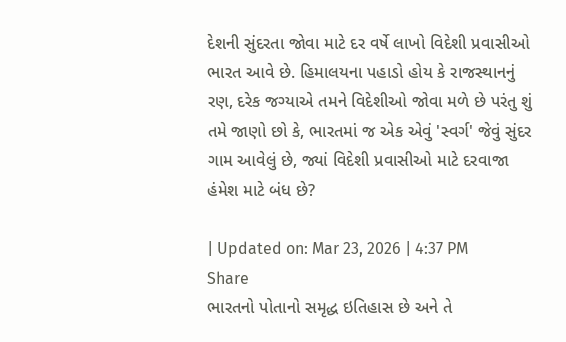દેશની સુંદરતા જોવા માટે દર વર્ષે લાખો વિદેશી પ્રવાસીઓ ભારત આવે છે. હિમાલયના પહાડો હોય કે રાજસ્થાનનું રણ, દરેક જગ્યાએ તમને વિદેશીઓ જોવા મળે છે પરંતુ શું તમે જાણો છો કે, ભારતમાં જ એક એવું 'સ્વર્ગ' જેવું સુંદર ગામ આવેલું છે, જ્યાં વિદેશી પ્રવાસીઓ માટે દરવાજા હંમેશ માટે બંધ છે?

| Updated on: Mar 23, 2026 | 4:37 PM
Share
ભારતનો પોતાનો સમૃદ્ધ ઇતિહાસ છે અને તે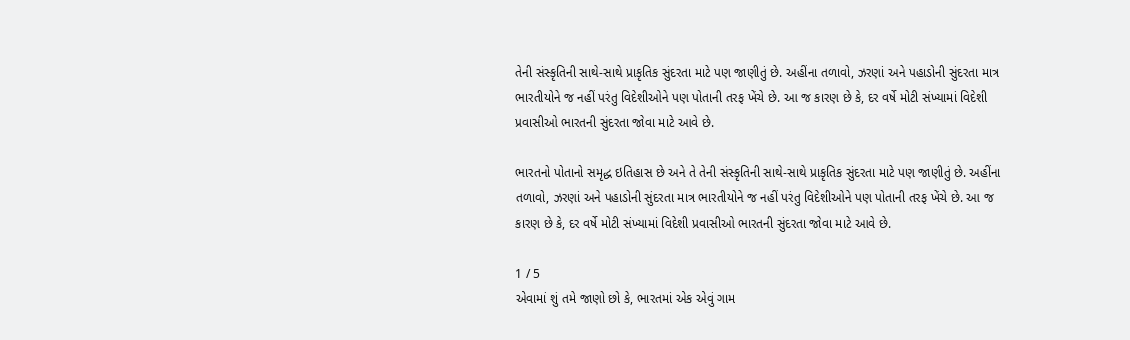તેની સંસ્કૃતિની સાથે-સાથે પ્રાકૃતિક સુંદરતા માટે પણ જાણીતું છે. અહીંના તળાવો, ઝરણાં અને પહાડોની સુંદરતા માત્ર ભારતીયોને જ નહીં પરંતુ વિદેશીઓને પણ પોતાની તરફ ખેંચે છે. આ જ કારણ છે કે, દર વર્ષે મોટી સંખ્યામાં વિદેશી પ્રવાસીઓ ભારતની સુંદરતા જોવા માટે આવે છે.

ભારતનો પોતાનો સમૃદ્ધ ઇતિહાસ છે અને તે તેની સંસ્કૃતિની સાથે-સાથે પ્રાકૃતિક સુંદરતા માટે પણ જાણીતું છે. અહીંના તળાવો, ઝરણાં અને પહાડોની સુંદરતા માત્ર ભારતીયોને જ નહીં પરંતુ વિદેશીઓને પણ પોતાની તરફ ખેંચે છે. આ જ કારણ છે કે, દર વર્ષે મોટી સંખ્યામાં વિદેશી પ્રવાસીઓ ભારતની સુંદરતા જોવા માટે આવે છે.

1 / 5
એવામાં શું તમે જાણો છો કે, ભારતમાં એક એવું ગામ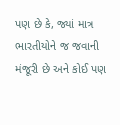પણ છે કે, જ્યાં માત્ર ભારતીયોને જ જવાની મંજૂરી છે અને કોઈ પણ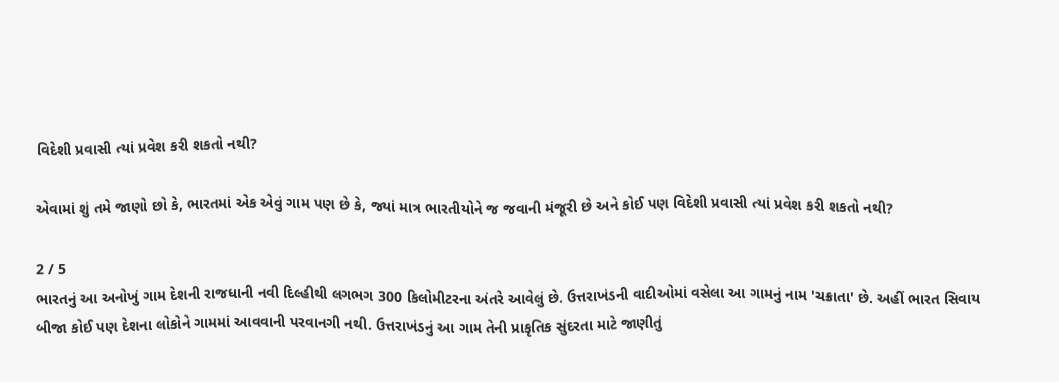વિદેશી પ્રવાસી ત્યાં પ્રવેશ કરી શકતો નથી?

એવામાં શું તમે જાણો છો કે, ભારતમાં એક એવું ગામ પણ છે કે, જ્યાં માત્ર ભારતીયોને જ જવાની મંજૂરી છે અને કોઈ પણ વિદેશી પ્રવાસી ત્યાં પ્રવેશ કરી શકતો નથી?

2 / 5
ભારતનું આ અનોખું ગામ દેશની રાજધાની નવી દિલ્હીથી લગભગ 300 કિલોમીટરના અંતરે આવેલું છે. ઉત્તરાખંડની વાદીઓમાં વસેલા આ ગામનું નામ 'ચક્રાતા' છે. અહીં ભારત સિવાય બીજા કોઈ પણ દેશના લોકોને ગામમાં આવવાની પરવાનગી નથી. ઉત્તરાખંડનું આ ગામ તેની પ્રાકૃતિક સુંદરતા માટે જાણીતું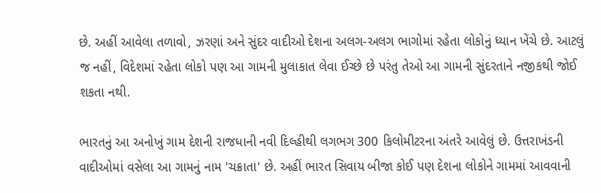છે. અહીં આવેલા તળાવો, ઝરણાં અને સુંદર વાદીઓ દેશના અલગ-અલગ ભાગોમાં રહેતા લોકોનું ધ્યાન ખેંચે છે. આટલું જ નહીં, વિદેશમાં રહેતા લોકો પણ આ ગામની મુલાકાત લેવા ઈચ્છે છે પરંતુ તેઓ આ ગામની સુંદરતાને નજીકથી જોઈ શકતા નથી.

ભારતનું આ અનોખું ગામ દેશની રાજધાની નવી દિલ્હીથી લગભગ 300 કિલોમીટરના અંતરે આવેલું છે. ઉત્તરાખંડની વાદીઓમાં વસેલા આ ગામનું નામ 'ચક્રાતા' છે. અહીં ભારત સિવાય બીજા કોઈ પણ દેશના લોકોને ગામમાં આવવાની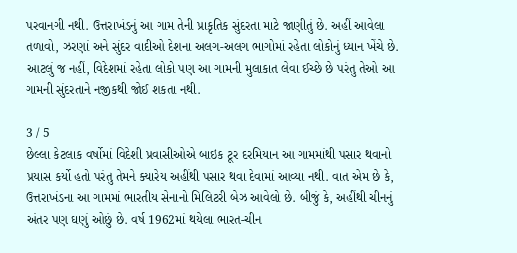પરવાનગી નથી. ઉત્તરાખંડનું આ ગામ તેની પ્રાકૃતિક સુંદરતા માટે જાણીતું છે. અહીં આવેલા તળાવો, ઝરણાં અને સુંદર વાદીઓ દેશના અલગ-અલગ ભાગોમાં રહેતા લોકોનું ધ્યાન ખેંચે છે. આટલું જ નહીં, વિદેશમાં રહેતા લોકો પણ આ ગામની મુલાકાત લેવા ઈચ્છે છે પરંતુ તેઓ આ ગામની સુંદરતાને નજીકથી જોઈ શકતા નથી.

3 / 5
છેલ્લા કેટલાક વર્ષોમાં વિદેશી પ્રવાસીઓએ બાઇક ટૂર દરમિયાન આ ગામમાંથી પસાર થવાનો પ્રયાસ કર્યો હતો પરંતુ તેમને ક્યારેય અહીંથી પસાર થવા દેવામાં આવ્યા નથી. વાત એમ છે કે, ઉત્તરાખંડના આ ગામમાં ભારતીય સેનાનો મિલિટરી બેઝ આવેલો છે. બીજું કે, અહીંથી ચીનનું અંતર પણ ઘણું ઓછું છે. વર્ષ 1962માં થયેલા ભારત-ચીન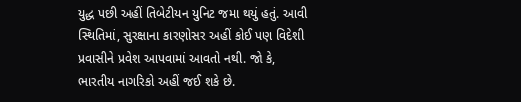યુદ્ધ પછી અહીં તિબેટીયન યુનિટ જમા થયું હતું. આવી સ્થિતિમાં, સુરક્ષાના કારણોસર અહીં કોઈ પણ વિદેશી પ્રવાસીને પ્રવેશ આપવામાં આવતો નથી. જો કે, ભારતીય નાગરિકો અહીં જઈ શકે છે.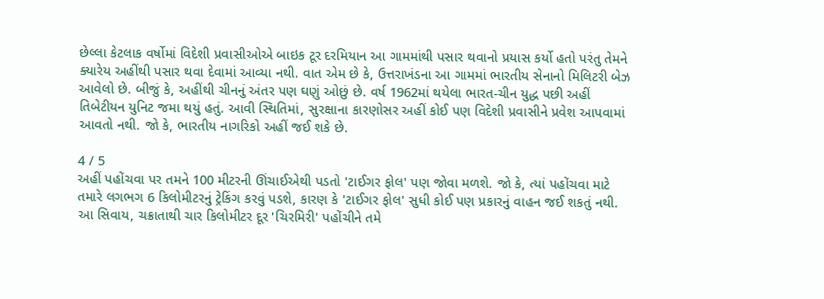છેલ્લા કેટલાક વર્ષોમાં વિદેશી પ્રવાસીઓએ બાઇક ટૂર દરમિયાન આ ગામમાંથી પસાર થવાનો પ્રયાસ કર્યો હતો પરંતુ તેમને ક્યારેય અહીંથી પસાર થવા દેવામાં આવ્યા નથી. વાત એમ છે કે, ઉત્તરાખંડના આ ગામમાં ભારતીય સેનાનો મિલિટરી બેઝ આવેલો છે. બીજું કે, અહીંથી ચીનનું અંતર પણ ઘણું ઓછું છે. વર્ષ 1962માં થયેલા ભારત-ચીન યુદ્ધ પછી અહીં તિબેટીયન યુનિટ જમા થયું હતું. આવી સ્થિતિમાં, સુરક્ષાના કારણોસર અહીં કોઈ પણ વિદેશી પ્રવાસીને પ્રવેશ આપવામાં આવતો નથી. જો કે, ભારતીય નાગરિકો અહીં જઈ શકે છે.

4 / 5
અહીં પહોંચવા પર તમને 100 મીટરની ઊંચાઈએથી પડતો 'ટાઈગર ફોલ' પણ જોવા મળશે. જો કે, ત્યાં પહોંચવા માટે તમારે લગભગ 6 કિલોમીટરનું ટ્રેકિંગ કરવું પડશે, કારણ કે 'ટાઈગર ફોલ' સુધી કોઈ પણ પ્રકારનું વાહન જઈ શકતું નથી. આ સિવાય, ચક્રાતાથી ચાર કિલોમીટર દૂર 'ચિરમિરી' પહોંચીને તમે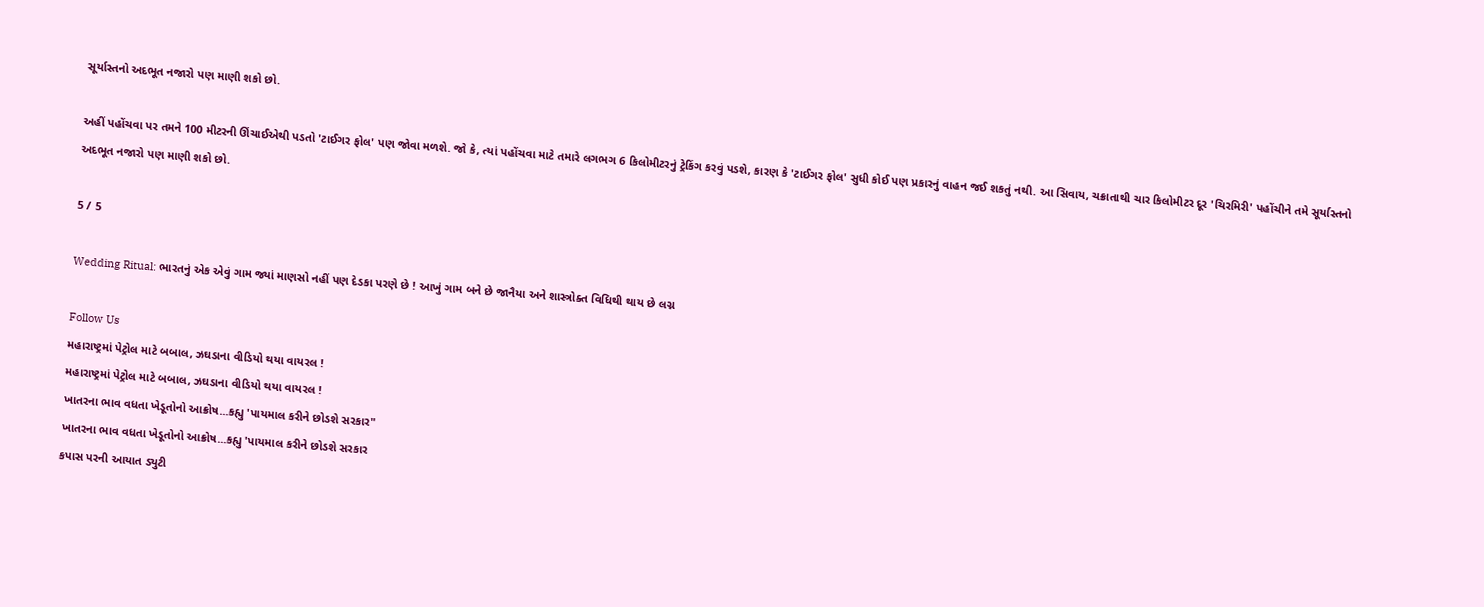સૂર્યાસ્તનો અદભૂત નજારો પણ માણી શકો છો.

અહીં પહોંચવા પર તમને 100 મીટરની ઊંચાઈએથી પડતો 'ટાઈગર ફોલ' પણ જોવા મળશે. જો કે, ત્યાં પહોંચવા માટે તમારે લગભગ 6 કિલોમીટરનું ટ્રેકિંગ કરવું પડશે, કારણ કે 'ટાઈગર ફોલ' સુધી કોઈ પણ પ્રકારનું વાહન જઈ શકતું નથી. આ સિવાય, ચક્રાતાથી ચાર કિલોમીટર દૂર 'ચિરમિરી' પહોંચીને તમે સૂર્યાસ્તનો અદભૂત નજારો પણ માણી શકો છો.

5 / 5

Wedding Ritual: ભારતનું એક એવું ગામ જ્યાં માણસો નહીં પણ દેડકા પરણે છે ! આખું ગામ બને છે જાનૈયા અને શાસ્ત્રોક્ત વિધિથી થાય છે લગ્ન

Follow Us
મહારાષ્ટ્રમાં પેટ્રોલ માટે બબાલ, ઝઘડાના વીડિયો થયા વાયરલ !
મહારાષ્ટ્રમાં પેટ્રોલ માટે બબાલ, ઝઘડાના વીડિયો થયા વાયરલ !
ખાતરના ભાવ વધતા ખેડૂતોનો આક્રોષ...કહ્યુ 'પાયમાલ કરીને છોડશે સરકાર"
ખાતરના ભાવ વધતા ખેડૂતોનો આક્રોષ...કહ્યુ 'પાયમાલ કરીને છોડશે સરકાર
કપાસ પરની આયાત ડ્યુટી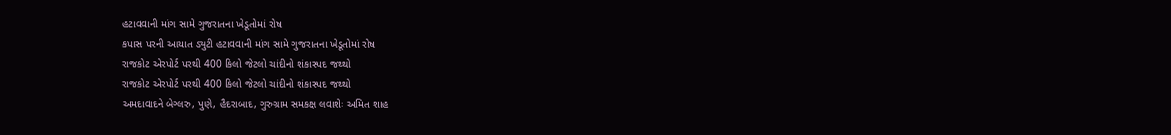હટાવવાની માંગ સામે ગુજરાતના ખેડૂતોમાં રોષ
કપાસ પરની આયાત ડ્યુટી હટાવવાની માંગ સામે ગુજરાતના ખેડૂતોમાં રોષ
રાજકોટ એરપોર્ટ પરથી 400 કિલો જેટલો ચાંદીનો શંકાસ્પદ જથ્થો
રાજકોટ એરપોર્ટ પરથી 400 કિલો જેટલો ચાંદીનો શંકાસ્પદ જથ્થો
અમદાવાદને બેગ્લરુ, પુણે, હૈદરાબાદ, ગુરુગ્રામ સમકક્ષ લવાશેઃ અમિત શાહ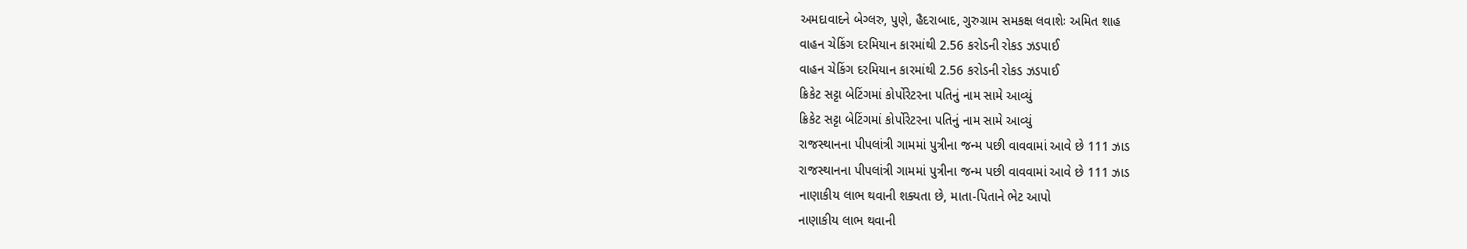અમદાવાદને બેગ્લરુ, પુણે, હૈદરાબાદ, ગુરુગ્રામ સમકક્ષ લવાશેઃ અમિત શાહ
વાહન ચેકિંગ દરમિયાન કારમાંથી 2.56 કરોડની રોકડ ઝડપાઈ
વાહન ચેકિંગ દરમિયાન કારમાંથી 2.56 કરોડની રોકડ ઝડપાઈ
ક્રિકેટ સટ્ટા બેટિંગમાં કોર્પોરેટરના પતિનું નામ સામે આવ્યું
ક્રિકેટ સટ્ટા બેટિંગમાં કોર્પોરેટરના પતિનું નામ સામે આવ્યું
રાજસ્થાનના પીપલાંત્રી ગામમાં પુત્રીના જન્મ પછી વાવવામાં આવે છે 111 ઝાડ
રાજસ્થાનના પીપલાંત્રી ગામમાં પુત્રીના જન્મ પછી વાવવામાં આવે છે 111 ઝાડ
નાણાકીય લાભ થવાની શક્યતા છે, માતા-પિતાને ભેટ આપો
નાણાકીય લાભ થવાની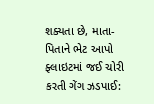શક્યતા છે, માતા-પિતાને ભેટ આપો
ફ્લાઇટમાં જઈ ચોરી કરતી ગેંગ ઝડપાઈ: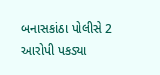બનાસકાંઠા પોલીસે 2 આરોપી પકડ્યા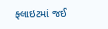ફ્લાઇટમાં જઈ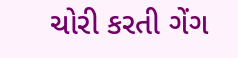ચોરી કરતી ગેંગ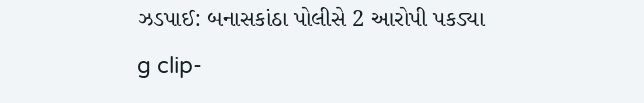ઝડપાઈ: બનાસકાંઠા પોલીસે 2 આરોપી પકડ્યા
g clip-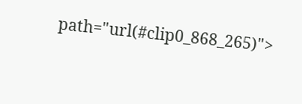path="url(#clip0_868_265)">